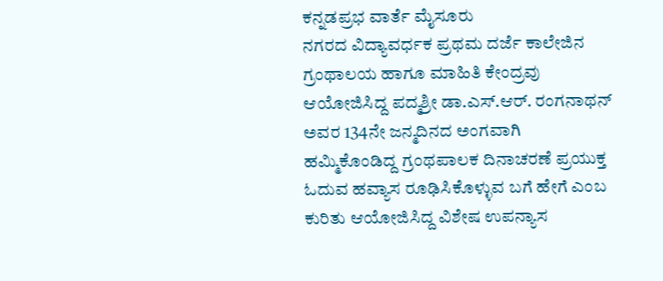ಕನ್ನಡಪ್ರಭ ವಾರ್ತೆ ಮೈಸೂರು
ನಗರದ ವಿದ್ಯಾವರ್ಧಕ ಪ್ರಥಮ ದರ್ಜೆ ಕಾಲೇಜಿನ ಗ್ರಂಥಾಲಯ ಹಾಗೂ ಮಾಹಿತಿ ಕೇಂದ್ರವು ಆಯೋಜಿಸಿದ್ದ ಪದ್ಮಶ್ರೀ ಡಾ.ಎಸ್.ಆರ್. ರಂಗನಾಥನ್ ಅವರ 134ನೇ ಜನ್ಮದಿನದ ಅಂಗವಾಗಿ ಹಮ್ಮಿಕೊಂಡಿದ್ದ ಗ್ರಂಥಪಾಲಕ ದಿನಾಚರಣೆ ಪ್ರಯುಕ್ತ ಓದುವ ಹವ್ಯಾಸ ರೂಢಿಸಿಕೊಳ್ಳುವ ಬಗೆ ಹೇಗೆ ಎಂಬ ಕುರಿತು ಆಯೋಜಿಸಿದ್ದ ವಿಶೇಷ ಉಪನ್ಯಾಸ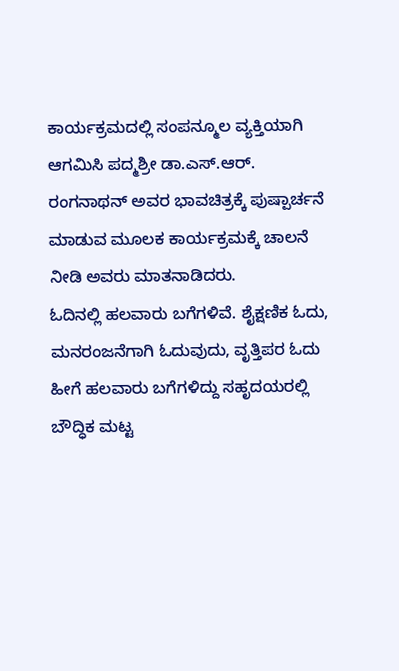ಕಾರ್ಯಕ್ರಮದಲ್ಲಿ ಸಂಪನ್ಮೂಲ ವ್ಯಕ್ತಿಯಾಗಿ ಆಗಮಿಸಿ ಪದ್ಮಶ್ರೀ ಡಾ.ಎಸ್.ಆರ್. ರಂಗನಾಥನ್ ಅವರ ಭಾವಚಿತ್ರಕ್ಕೆ ಪುಷ್ಪಾರ್ಚನೆ ಮಾಡುವ ಮೂಲಕ ಕಾರ್ಯಕ್ರಮಕ್ಕೆ ಚಾಲನೆ ನೀಡಿ ಅವರು ಮಾತನಾಡಿದರು.
ಓದಿನಲ್ಲಿ ಹಲವಾರು ಬಗೆಗಳಿವೆ. ಶೈಕ್ಷಣಿಕ ಓದು, ಮನರಂಜನೆಗಾಗಿ ಓದುವುದು, ವೃತ್ತಿಪರ ಓದು ಹೀಗೆ ಹಲವಾರು ಬಗೆಗಳಿದ್ದು ಸಹೃದಯರಲ್ಲಿ ಬೌದ್ಧಿಕ ಮಟ್ಟ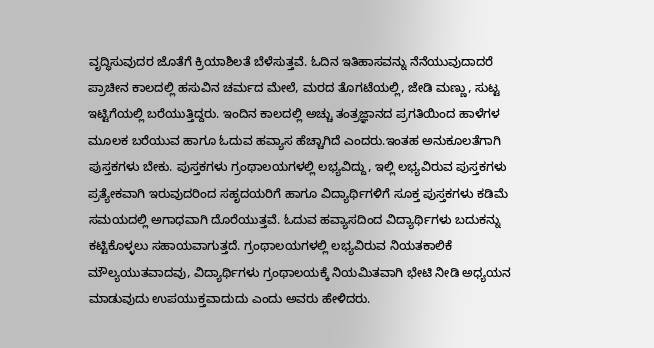ವೃದ್ಧಿಸುವುದರ ಜೊತೆಗೆ ಕ್ರಿಯಾಶಿಲತೆ ಬೆಳೆಸುತ್ತವೆ. ಓದಿನ ಇತಿಹಾಸವನ್ನು ನೆನೆಯುವುದಾದರೆ ಪ್ರಾಚೀನ ಕಾಲದಲ್ಲಿ ಹಸುವಿನ ಚರ್ಮದ ಮೇಲೆ, ಮರದ ತೊಗಟೆಯಲ್ಲಿ, ಜೇಡಿ ಮಣ್ಣು, ಸುಟ್ಟ ಇಟ್ಟಿಗೆಯಲ್ಲಿ ಬರೆಯುತ್ತಿದ್ದರು. ಇಂದಿನ ಕಾಲದಲ್ಲಿ ಅಚ್ಚು ತಂತ್ರಜ್ಞಾನದ ಪ್ರಗತಿಯಿಂದ ಹಾಳೆಗಳ ಮೂಲಕ ಬರೆಯುವ ಹಾಗೂ ಓದುವ ಹವ್ಯಾಸ ಹೆಚ್ಚಾಗಿದೆ ಎಂದರು.ಇಂತಹ ಅನುಕೂಲತೆಗಾಗಿ ಪುಸ್ತಕಗಳು ಬೇಕು. ಪುಸ್ತಕಗಳು ಗ್ರಂಥಾಲಯಗಳಲ್ಲಿ ಲಭ್ಯವಿದ್ದು, ಇಲ್ಲಿ ಲಭ್ಯವಿರುವ ಪುಸ್ತಕಗಳು ಪ್ರತ್ಯೇಕವಾಗಿ ಇರುವುದರಿಂದ ಸಹೃದಯರಿಗೆ ಹಾಗೂ ವಿದ್ಯಾರ್ಥಿಗಳಿಗೆ ಸೂಕ್ತ ಪುಸ್ತಕಗಳು ಕಡಿಮೆ ಸಮಯದಲ್ಲಿ ಅಗಾಧವಾಗಿ ದೊರೆಯುತ್ತವೆ. ಓದುವ ಹವ್ಯಾಸದಿಂದ ವಿದ್ಯಾರ್ಥಿಗಳು ಬದುಕನ್ನು ಕಟ್ಟಿಕೊಳ್ಳಲು ಸಹಾಯವಾಗುತ್ತದೆ. ಗ್ರಂಥಾಲಯಗಳಲ್ಲಿ ಲಭ್ಯವಿರುವ ನಿಯತಕಾಲಿಕೆ ಮೌಲ್ಯಯುತವಾದವು, ವಿದ್ಯಾರ್ಥಿಗಳು ಗ್ರಂಥಾಲಯಕ್ಕೆ ನಿಯಮಿತವಾಗಿ ಭೇಟಿ ನೀಡಿ ಅಧ್ಯಯನ ಮಾಡುವುದು ಉಪಯುಕ್ತವಾದುದು ಎಂದು ಅವರು ಹೇಳಿದರು.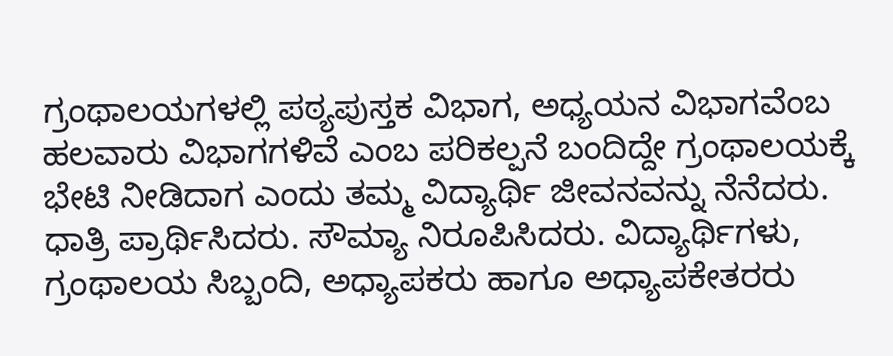ಗ್ರಂಥಾಲಯಗಳಲ್ಲಿ ಪಠ್ಯಪುಸ್ತಕ ವಿಭಾಗ, ಅಧ್ಯಯನ ವಿಭಾಗವೆಂಬ ಹಲವಾರು ವಿಭಾಗಗಳಿವೆ ಎಂಬ ಪರಿಕಲ್ಪನೆ ಬಂದಿದ್ದೇ ಗ್ರಂಥಾಲಯಕ್ಕೆ ಭೇಟಿ ನೀಡಿದಾಗ ಎಂದು ತಮ್ಮ ವಿದ್ಯಾರ್ಥಿ ಜೀವನವನ್ನು ನೆನೆದರು.
ಧಾತ್ರಿ ಪ್ರಾರ್ಥಿಸಿದರು. ಸೌಮ್ಯಾ ನಿರೂಪಿಸಿದರು. ವಿದ್ಯಾರ್ಥಿಗಳು, ಗ್ರಂಥಾಲಯ ಸಿಬ್ಬಂದಿ, ಅಧ್ಯಾಪಕರು ಹಾಗೂ ಅಧ್ಯಾಪಕೇತರರು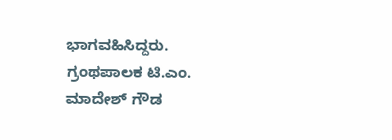ಭಾಗವಹಿಸಿದ್ದರು. ಗ್ರಂಥಪಾಲಕ ಟಿ.ಎಂ. ಮಾದೇಶ್ ಗೌಡ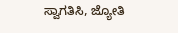ಸ್ವಾಗತಿಸಿ, ಜ್ಯೋತಿ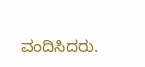ವಂದಿಸಿದರು.